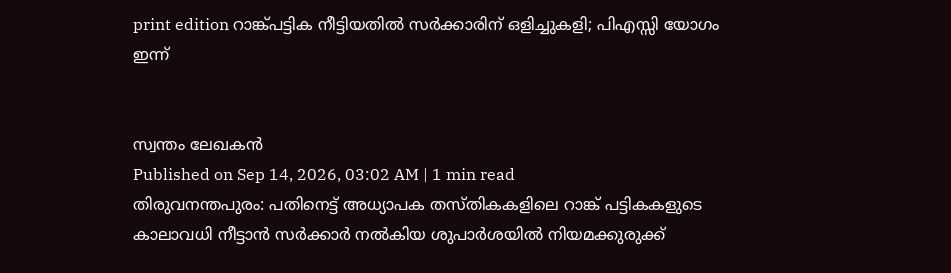print edition റാങ്ക്പട്ടിക നീട്ടിയതിൽ സർക്കാരിന് ഒളിച്ചുകളി; പിഎസ്സി യോഗം ഇന്ന്


സ്വന്തം ലേഖകൻ
Published on Sep 14, 2026, 03:02 AM | 1 min read
തിരുവനന്തപുരം: പതിനെട്ട് അധ്യാപക തസ്തികകളിലെ റാങ്ക് പട്ടികകളുടെ കാലാവധി നീട്ടാൻ സർക്കാർ നൽകിയ ശുപാർശയിൽ നിയമക്കുരുക്ക്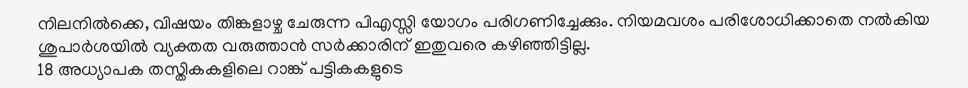നിലനിൽക്കെ, വിഷയം തിങ്കളാഴ്ച ചേരുന്ന പിഎസ്സി യോഗം പരിഗണിച്ചേക്കും. നിയമവശം പരിശോധിക്കാതെ നൽകിയ ശുപാർശയിൽ വ്യക്തത വരുത്താൻ സർക്കാരിന് ഇതുവരെ കഴിഞ്ഞിട്ടില്ല.
18 അധ്യാപക തസ്തികകളിലെ റാങ്ക് പട്ടികകളുടെ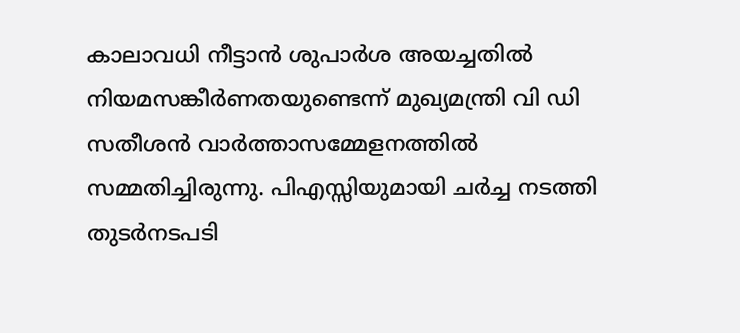കാലാവധി നീട്ടാൻ ശുപാർശ അയച്ചതിൽ നിയമസങ്കീർണതയുണ്ടെന്ന് മുഖ്യമന്ത്രി വി ഡി സതീശൻ വാർത്താസമ്മേളനത്തിൽ സമ്മതിച്ചിരുന്നു. പിഎസ്സിയുമായി ചർച്ച നടത്തി തുടർനടപടി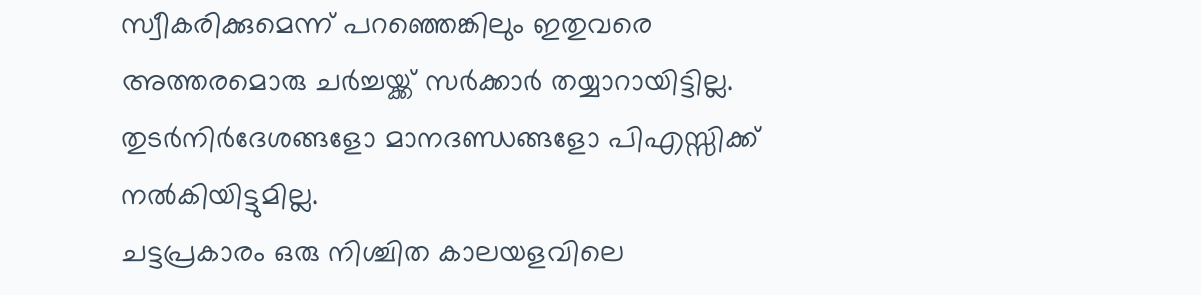സ്വീകരിക്കുമെന്ന് പറഞ്ഞെങ്കിലും ഇതുവരെ അത്തരമൊരു ചർച്ചയ്ക്ക് സർക്കാർ തയ്യാറായിട്ടില്ല. തുടർനിർദേശങ്ങളോ മാനദണ്ഡങ്ങളോ പിഎസ്സിക്ക് നൽകിയിട്ടുമില്ല.
ചട്ടപ്രകാരം ഒരു നിശ്ചിത കാലയളവിലെ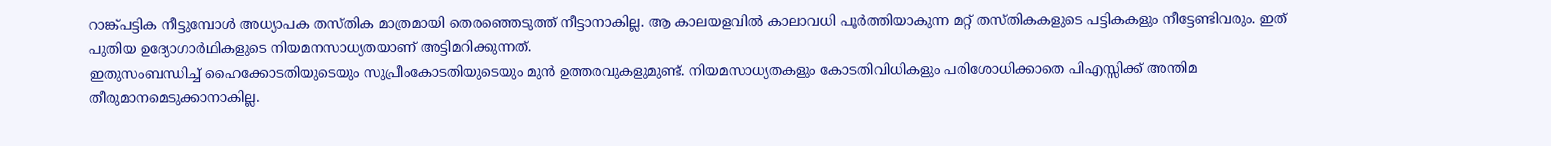റാങ്ക്പട്ടിക നീട്ടുമ്പോൾ അധ്യാപക തസ്തിക മാത്രമായി തെരഞ്ഞെടുത്ത് നീട്ടാനാകില്ല. ആ കാലയളവിൽ കാലാവധി പൂർത്തിയാകുന്ന മറ്റ് തസ്തികകളുടെ പട്ടികകളും നീട്ടേണ്ടിവരും. ഇത് പുതിയ ഉദ്യോഗാർഥികളുടെ നിയമനസാധ്യതയാണ് അട്ടിമറിക്കുന്നത്.
ഇതുസംബന്ധിച്ച് ഹൈക്കോടതിയുടെയും സുപ്രീംകോടതിയുടെയും മുൻ ഉത്തരവുകളുമുണ്ട്. നിയമസാധ്യതകളും കോടതിവിധികളും പരിശോധിക്കാതെ പിഎസ്സിക്ക് അന്തിമ തീരുമാനമെടുക്കാനാകില്ല.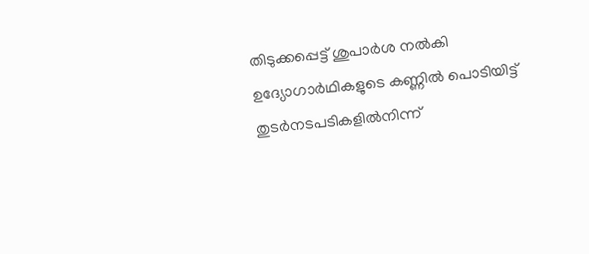തിടുക്കപ്പെട്ട് ശുപാർശ നൽകി ഉദ്യോഗാർഥികളുടെ കണ്ണിൽ പൊടിയിട്ട് തുടർനടപടികളിൽനിന്ന്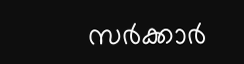സർക്കാർ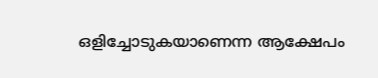ഒളിച്ചോടുകയാണെന്ന ആക്ഷേപം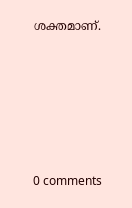ശക്തമാണ്.









0 comments